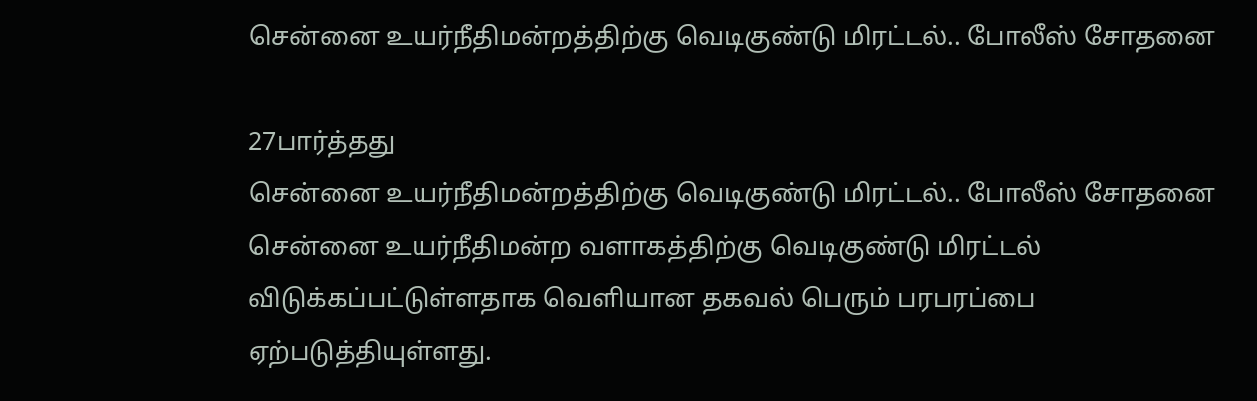சென்னை உயர்நீதிமன்றத்திற்கு வெடிகுண்டு மிரட்டல்.. போலீஸ் சோதனை

27பார்த்தது
சென்னை உயர்நீதிமன்றத்திற்கு வெடிகுண்டு மிரட்டல்.. போலீஸ் சோதனை
சென்னை உயர்நீதிமன்ற வளாகத்திற்கு வெடிகுண்டு மிரட்டல் விடுக்கப்பட்டுள்ளதாக வெளியான தகவல் பெரும் பரபரப்பை ஏற்படுத்தியுள்ளது.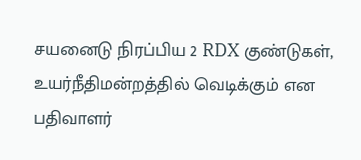சயனைடு நிரப்பிய 2 RDX குண்டுகள், உயர்நீதிமன்றத்தில் வெடிக்கும் என பதிவாளர்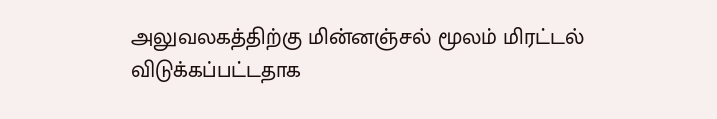அலுவலகத்திற்கு மின்னஞ்சல் மூலம் மிரட்டல் விடுக்கப்பட்டதாக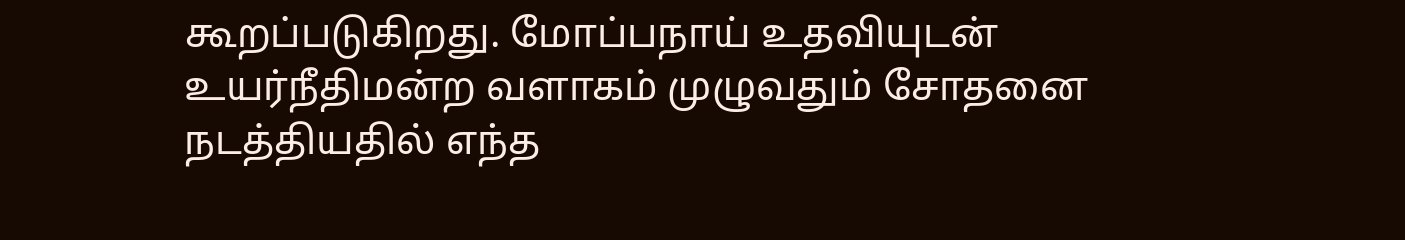கூறப்படுகிறது. மோப்பநாய் உதவியுடன் உயர்நீதிமன்ற வளாகம் முழுவதும் சோதனை நடத்தியதில் எந்த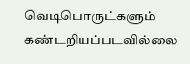வெடிபொருட்களும் கண்டறியப்படவில்லை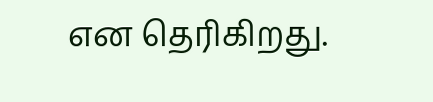என தெரிகிறது.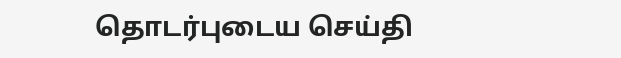தொடர்புடைய செய்தி